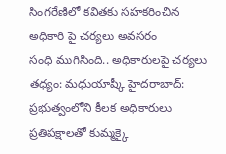సింగరేణిలో కవితకు సహకరించిన అధికారి పై చర్యలు అవసరం
సంధి ముగిసింది.. అధికారులపై చర్యలు తధ్యం: మధుయాష్కీ హైదరాబాద్: ప్రభుత్వంలోని కీలక అధికారులు ప్రతిపక్షాలతో కుమ్మక్కై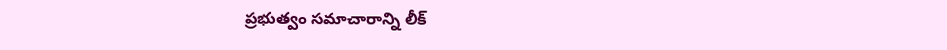ప్రభుత్వం సమాచారాన్ని లీక్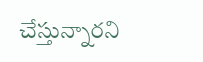చేస్తున్నారని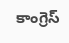కాంగ్రెస్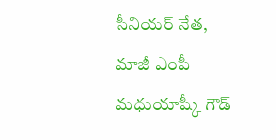సీనియర్ నేత, మాజీ ఎంపీ మధుయాష్కీ గౌడ్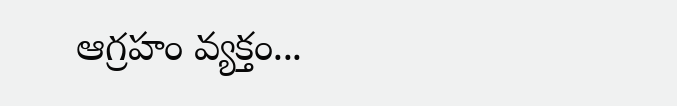ఆగ్రహం వ్యక్తం...